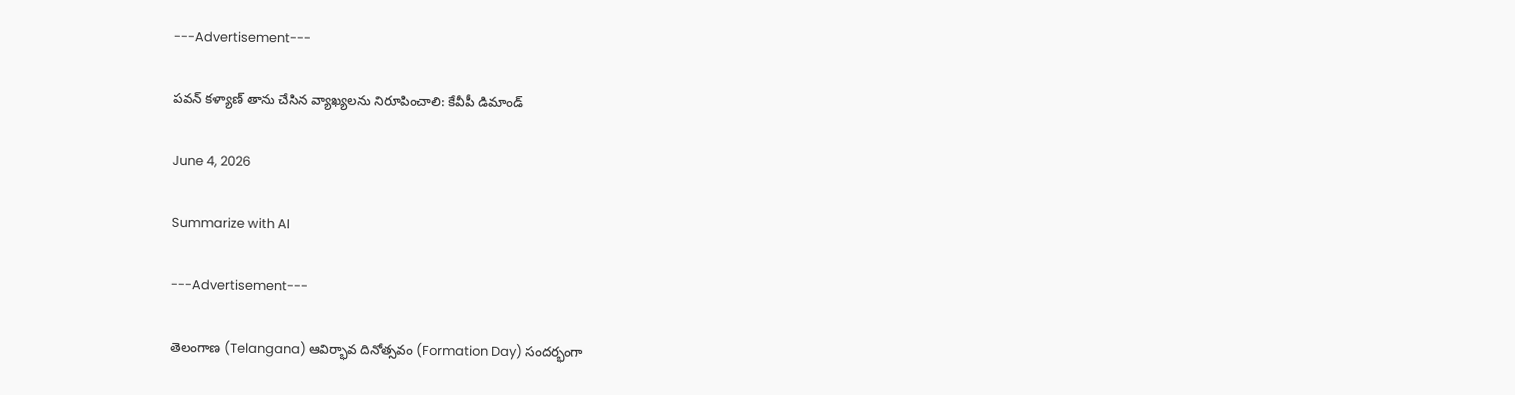---Advertisement---

పవన్ కళ్యాణ్ తాను చేసిన వ్యాఖ్యలను నిరూపించాలి: కేవీపీ డిమాండ్

June 4, 2026

Summarize with AI

---Advertisement---

తెలంగాణ (Telangana) ఆవిర్భావ దినోత్సవం (Formation Day) సందర్భంగా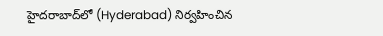హైదరాబాద్‌లో (Hyderabad) నిర్వహించిన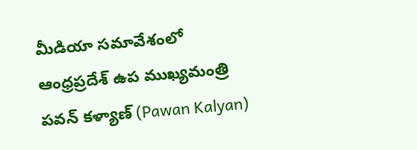మీడియా సమావేశంలో ఆంధ్రప్రదేశ్ ఉప ముఖ్యమంత్రి పవన్ కళ్యాణ్ (Pawan Kalyan)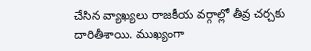చేసిన వ్యాఖ్యలు రాజకీయ వర్గాల్లో తీవ్ర చర్చకు దారితీశాయి. ముఖ్యంగా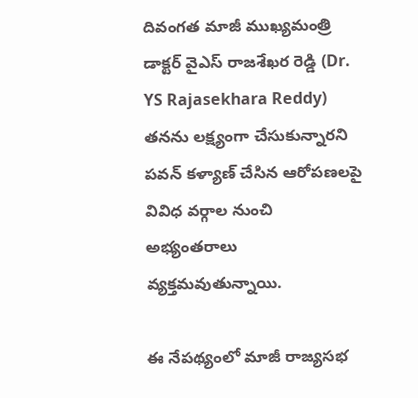దివంగత మాజీ ముఖ్యమంత్రి డాక్టర్ వైఎస్ రాజశేఖర రెడ్డి (Dr. YS Rajasekhara Reddy) తనను లక్ష్యంగా చేసుకున్నారని పవన్ కళ్యాణ్ చేసిన ఆరోపణలపై వివిధ వర్గాల నుంచి అభ్యంతరాలు వ్యక్తమవుతున్నాయి.

ఈ నేపథ్యంలో మాజీ రాజ్యసభ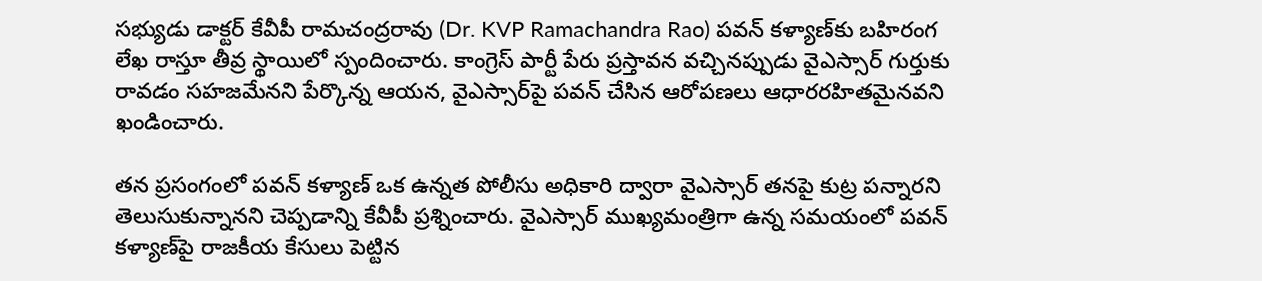సభ్యుడు డాక్టర్ కేవీపీ రామచంద్రరావు (Dr. KVP Ramachandra Rao) పవన్ కళ్యాణ్‌కు బహిరంగ లేఖ రాస్తూ తీవ్ర స్థాయిలో స్పందించారు. కాంగ్రెస్ పార్టీ పేరు ప్రస్తావన వచ్చినప్పుడు వైఎస్సార్ గుర్తుకు రావడం సహజమేనని పేర్కొన్న ఆయన, వైఎస్సార్‌పై పవన్ చేసిన ఆరోపణలు ఆధారరహితమైనవని ఖండించారు.

తన ప్రసంగంలో పవన్ కళ్యాణ్ ఒక ఉన్నత పోలీసు అధికారి ద్వారా వైఎస్సార్ తనపై కుట్ర పన్నారని తెలుసుకున్నానని చెప్పడాన్ని కేవీపీ ప్రశ్నించారు. వైఎస్సార్ ముఖ్యమంత్రిగా ఉన్న సమయంలో పవన్ కళ్యాణ్‌పై రాజకీయ కేసులు పెట్టిన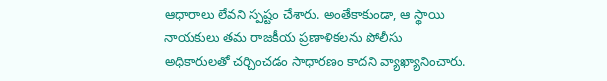ఆధారాలు లేవని స్పష్టం చేశారు. అంతేకాకుండా, ఆ స్థాయి నాయకులు తమ రాజకీయ ప్రణాళికలను పోలీసు అధికారులతో చర్చించడం సాధారణం కాదని వ్యాఖ్యానించారు.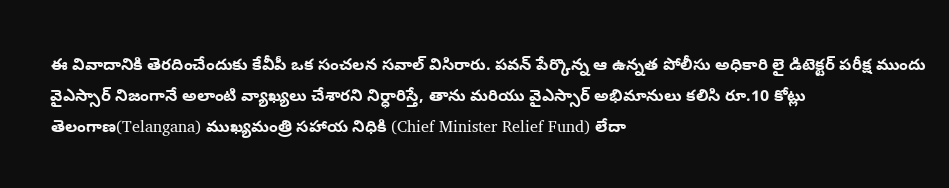ఈ వివాదానికి తెరదించేందుకు కేవీపీ ఒక సంచలన సవాల్ విసిరారు. పవన్ పేర్కొన్న ఆ ఉన్నత పోలీసు అధికారి లై డిటెక్టర్ పరీక్ష ముందు వైఎస్సార్ నిజంగానే అలాంటి వ్యాఖ్యలు చేశారని నిర్ధారిస్తే, తాను మరియు వైఎస్సార్ అభిమానులు కలిసి రూ.10 కోట్లు తెలంగాణ(Telangana) ముఖ్యమంత్రి సహాయ నిధికి (Chief Minister Relief Fund) లేదా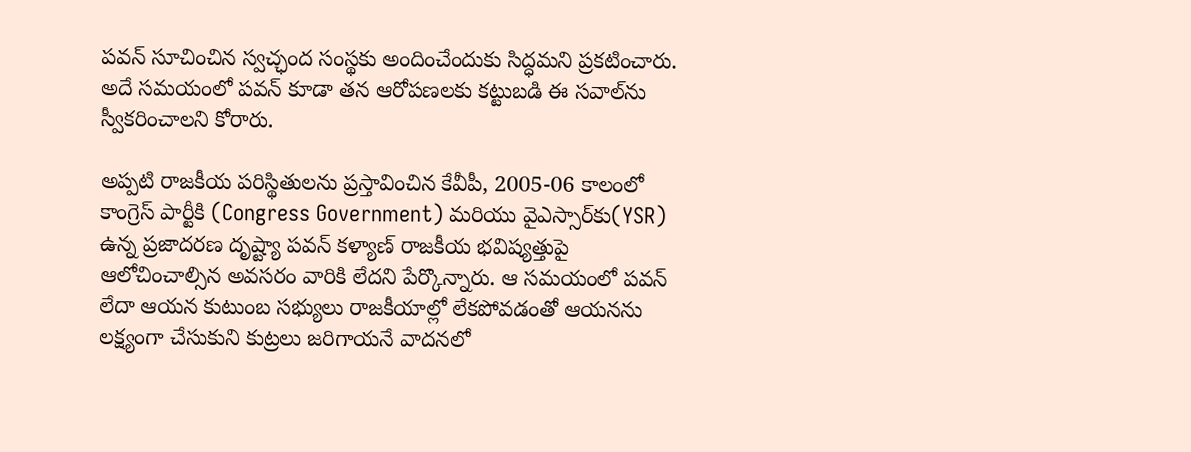పవన్ సూచించిన స్వచ్ఛంద సంస్థకు అందించేందుకు సిద్ధమని ప్రకటించారు. అదే సమయంలో పవన్ కూడా తన ఆరోపణలకు కట్టుబడి ఈ సవాల్‌ను స్వీకరించాలని కోరారు.

అప్పటి రాజకీయ పరిస్థితులను ప్రస్తావించిన కేవీపీ, 2005-06 కాలంలో కాంగ్రెస్ పార్టీకి (Congress Government) మరియు వైఎస్సార్‌కు(YSR) ఉన్న ప్రజాదరణ దృష్ట్యా పవన్ కళ్యాణ్ రాజకీయ భవిష్యత్తుపై ఆలోచించాల్సిన అవసరం వారికి లేదని పేర్కొన్నారు. ఆ సమయంలో పవన్ లేదా ఆయన కుటుంబ సభ్యులు రాజకీయాల్లో లేకపోవడంతో ఆయనను లక్ష్యంగా చేసుకుని కుట్రలు జరిగాయనే వాదనలో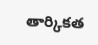తార్కికత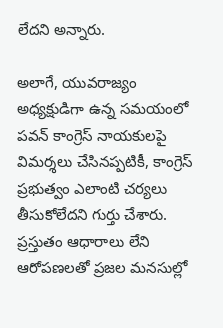లేదని అన్నారు.

అలాగే, యువరాజ్యం అధ్యక్షుడిగా ఉన్న సమయంలో పవన్ కాంగ్రెస్ నాయకులపై విమర్శలు చేసినప్పటికీ, కాంగ్రెస్ ప్రభుత్వం ఎలాంటి చర్యలు తీసుకోలేదని గుర్తు చేశారు. ప్రస్తుతం ఆధారాలు లేని ఆరోపణలతో ప్రజల మనసుల్లో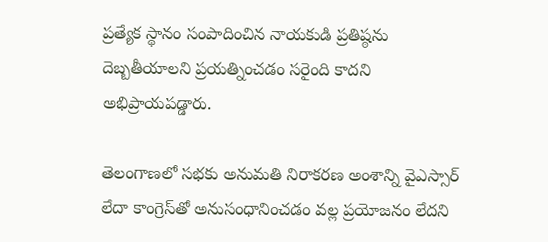ప్రత్యేక స్థానం సంపాదించిన నాయకుడి ప్రతిష్ఠను దెబ్బతీయాలని ప్రయత్నించడం సరైంది కాదని అభిప్రాయపడ్డారు.

తెలంగాణలో సభకు అనుమతి నిరాకరణ అంశాన్ని వైఎస్సార్ లేదా కాంగ్రెస్‌తో అనుసంధానించడం వల్ల ప్రయోజనం లేదని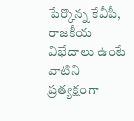పేర్కొన్న కేవీపీ, రాజకీయ విభేదాలు ఉంటే వాటిని ప్రత్యక్షంగా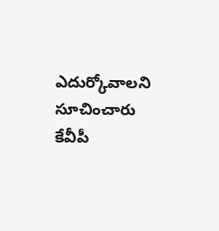ఎదుర్కోవాలని సూచించారు కేవీపీ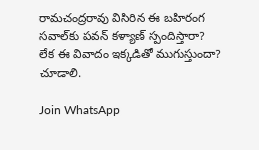రామచంద్రరావు విసిరిన ఈ బహిరంగ సవాల్‌కు పవన్ కళ్యాణ్ స్పందిస్తారా? లేక ఈ వివాదం ఇక్కడితో ముగుస్తుందా? చూడాలి.

Join WhatsApp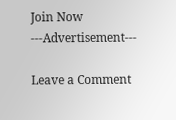Join Now
---Advertisement---

Leave a Comment